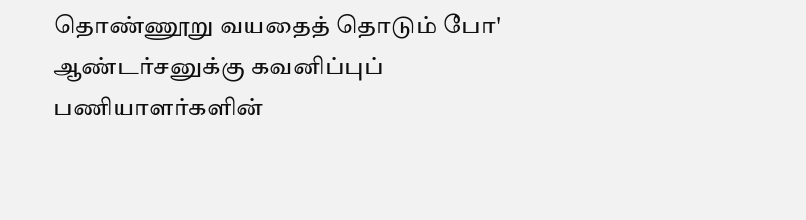தொண்ணூறு வயதைத் தொடும் போ' ஆண்டர்சனுக்கு கவனிப்புப் பணியாளர்களின்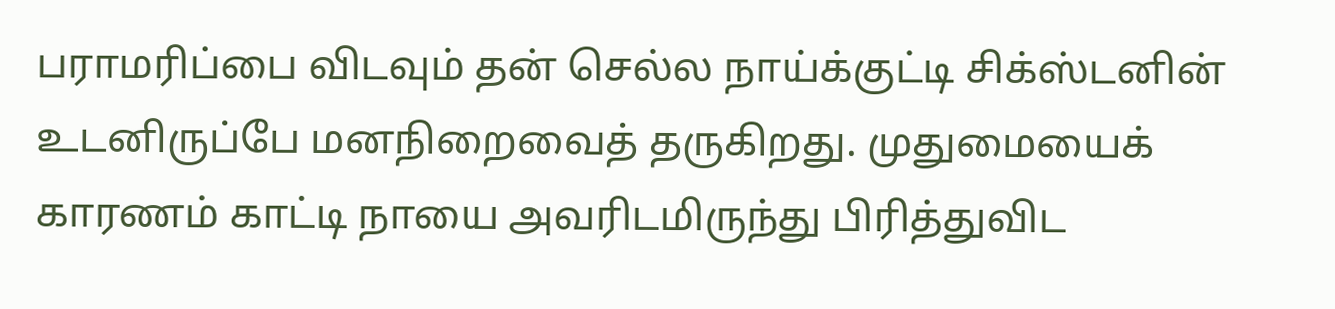பராமரிப்பை விடவும் தன் செல்ல நாய்க்குட்டி சிக்ஸ்டனின் உடனிருப்பே மனநிறைவைத் தருகிறது. முதுமையைக் காரணம் காட்டி நாயை அவரிடமிருந்து பிரித்துவிட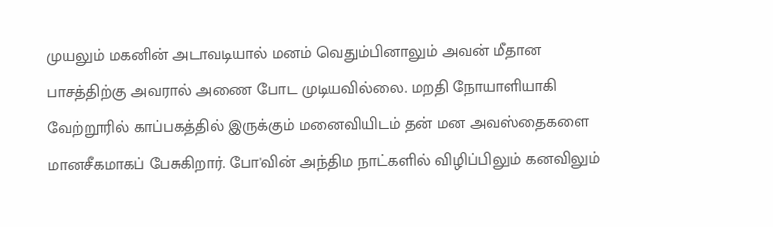முயலும் மகனின் அடாவடியால் மனம் வெதும்பினாலும் அவன் மீதான பாசத்திற்கு அவரால் அணை போட முடியவில்லை. மறதி நோயாளியாகி வேற்றூரில் காப்பகத்தில் இருக்கும் மனைவியிடம் தன் மன அவஸ்தைகளை மானசீகமாகப் பேசுகிறார். போ'வின் அந்திம நாட்களில் விழிப்பிலும் கனவிலும்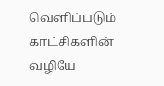வெளிப்படும் காட்சிகளின் வழியே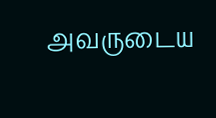அவருடைய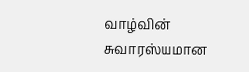வாழ்வின் சுவாரஸ்யமான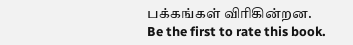பக்கங்கள் விரிகின்றன.
Be the first to rate this book.